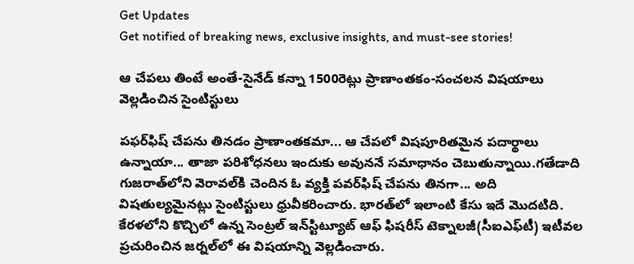Get Updates
Get notified of breaking news, exclusive insights, and must-see stories!

ఆ చేపలు తింటే అంతే-సైనేడ్ కన్నా 1500రెట్లు ప్రాణాంతకం-సంచలన విషయాలు వెల్లడించిన సైంటిస్టులు

పఫర్‌ఫిష్ చేపను తినడం ప్రాణాంతకమా... ఆ చేపలో విషపూరితమైన పదార్థాలు ఉన్నాయా... తాజా పరిశోధనలు ఇందుకు అవుననే సమాధానం చెబుతున్నాయి.గతేడాది గుజరాత్‌లోని వెరావల్‌కి చెందిన ఓ వ్యక్తి పవర్‌ఫిష్ చేపను తినగా... అది విషతుల్యమైనట్లు సైంటిస్టులు ధ్రువీకరించారు. భారత్‌లో ఇలాంటి కేసు ఇదే మొదటిది. కేరళలోని కొచ్చిలో ఉన్న సెంట్రల్ ఇన్‌స్టిట్యూట్ ఆఫ్ ఫిషరీస్ టెక్నాలజీ(సీఐఎఫ్‌టీ) ఇటీవల ప్రచురించిన జర్నల్‌లో ఈ విషయాన్ని వెల్లడించారు.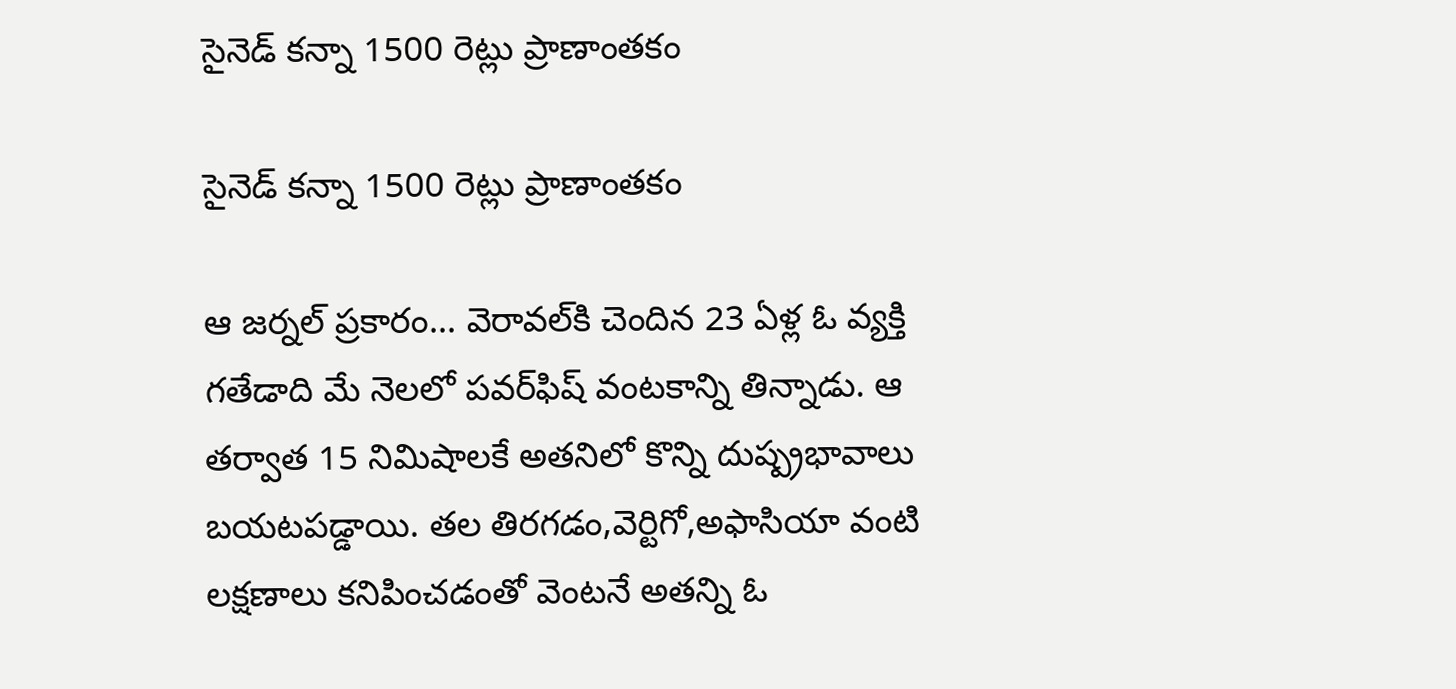సైనెడ్ కన్నా 1500 రెట్లు ప్రాణాంతకం

సైనెడ్ కన్నా 1500 రెట్లు ప్రాణాంతకం

ఆ జర్నల్ ప్రకారం... వెరావల్‌కి చెందిన 23 ఏళ్ల ఓ వ్యక్తి గతేడాది మే నెలలో పవర్‌ఫిష్‌ వంటకాన్ని తిన్నాడు. ఆ తర్వాత 15 నిమిషాలకే అతనిలో కొన్ని దుష్ప్రభావాలు బయటపడ్డాయి. తల తిరగడం,వెర్టిగో,అఫాసియా వంటి లక్షణాలు కనిపించడంతో వెంటనే అతన్ని ఓ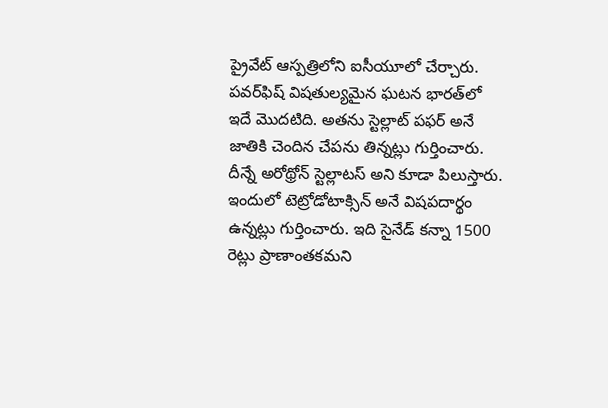ప్రైవేట్ ఆస్పత్రిలోని ఐసీయూలో చేర్చారు. పవర్‌ఫిష్ విషతుల్యమైన ఘటన భారత్‌లో ఇదే మొదటిది. అతను స్టెల్లాట్ పఫర్ అనే జాతికి చెందిన చేపను తిన్నట్లు గుర్తించారు. దీన్నే అరోథ్రోన్ స్టెల్లాటస్ అని కూడా పిలుస్తారు. ఇందులో టెట్రోడోటాక్సిన్ అనే విషపదార్థం ఉన్నట్లు గుర్తించారు. ఇది సైనేడ్ కన్నా 1500 రెట్లు ప్రాణాంతకమని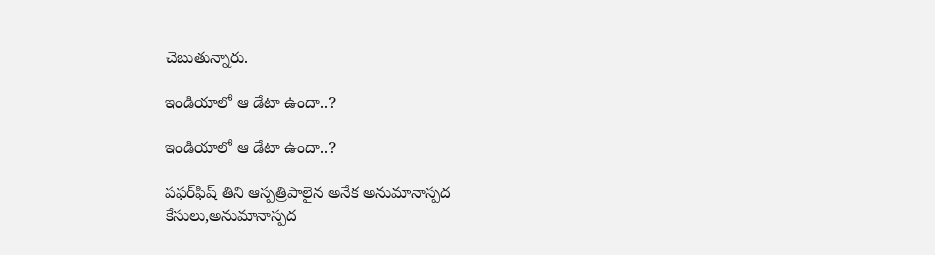చెబుతున్నారు.

ఇండియాలో ఆ డేటా ఉందా..?

ఇండియాలో ఆ డేటా ఉందా..?

పఫర్‌ఫిష్ తిని ఆస్పత్రిపాలైన అనేక అనుమానాస్పద కేసులు,అనుమానాస్పద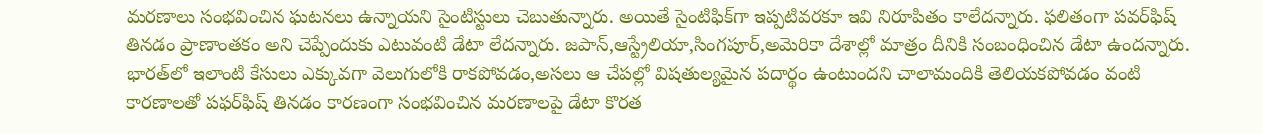మరణాలు సంభవించిన ఘటనలు ఉన్నాయని సైంటిస్టులు చెబుతున్నారు. అయితే సైంటిఫిక్‌గా ఇప్పటివరకూ ఇవి నిరూపితం కాలేదన్నారు. ఫలితంగా పవర్‌ఫిష్ తినడం ప్రాణాంతకం అని చెప్పేందుకు ఎటువంటి డేటా లేదన్నారు. జపాన్,ఆస్ట్రేలియా,సింగపూర్,అమెరికా దేశాల్లో మాత్రం దీనికి సంబంధించిన డేటా ఉందన్నారు. భారత్‌లో ఇలాంటి కేసులు ఎక్కువగా వెలుగులోకి రాకపోవడం,అసలు ఆ చేపల్లో విషతుల్యమైన పదార్థం ఉంటుందని చాలామందికి తెలియకపోవడం వంటి కారణాలతో పఫర్‌ఫిష్ తినడం కారణంగా సంభవించిన మరణాలపై డేటా కొరత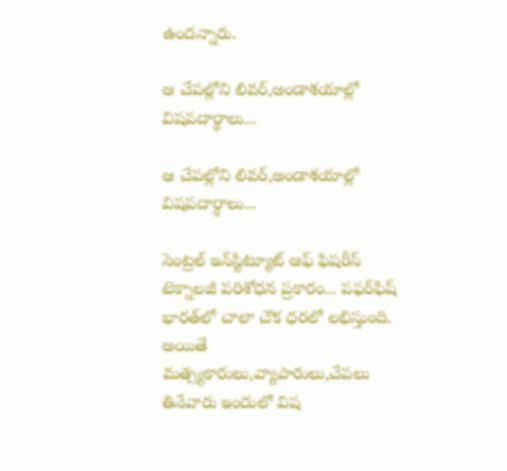ఉందన్నారు.

ఆ చేపల్లోని లివర్,అండాశయాల్లో విషపదార్థాలు...

ఆ చేపల్లోని లివర్,అండాశయాల్లో విషపదార్థాలు...

సెంట్రల్ ఇన్‌స్టిట్యూట్ ఆఫ్ ఫిషరీస్ టెక్నాలజీ పరిశోధన ప్రకారం... పఫర్‌ఫిష్ భారత్‌లో చాలా చౌక ధరలో లభిస్తుంది. అయితే మత్స్యకారులు,వ్యాపారులు,చేపలు తినేవారు ఇందులో విష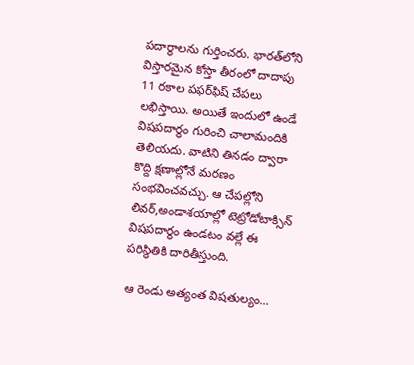పదార్థాలను గుర్తించరు. భారత్‌లోని విస్తారమైన కోస్తా తీరంలో దాదాపు 11 రకాల పఫర్‌ఫిష్‌ చేపలు లభిస్తాయి. అయితే ఇందులో ఉండే విషపదార్థం గురించి చాలామందికి తెలియదు. వాటిని తినడం ద్వారా కొద్ది క్షణాల్లోనే మరణం సంభవించవచ్చు. ఆ చేపల్లోని లివర్,అండాశయాల్లో టెట్రోడోటాక్సిన్ విషపదార్థం ఉండటం వల్లే ఈ పరిస్థితికి దారితీస్తుంది.

ఆ రెండు అత్యంత విషతుల్యం...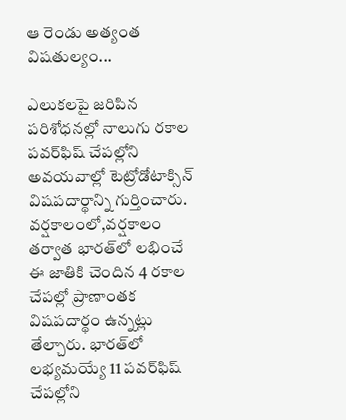ఆ రెండు అత్యంత విషతుల్యం...

ఎలుకలపై జరిపిన పరిశోధనల్లో నాలుగు రకాల పవర్‌ఫిష్‌ చేపల్లోని అవయవాల్లో టెట్రోడోటాక్సిన్ విషపదార్థాన్ని గుర్తించారు. వర్షకాలంలో,వర్షకాలం తర్వాత భారత్‌లో లభించే ఈ జాతికి చెందిన 4 రకాల చేపల్లో ప్రాణాంతక విషపదార్థం ఉన్నట్లు తేల్చారు. భారత్‌లో లభ్యమయ్యే 11 పవర్‌ఫిష్ చేపల్లోని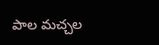పాల మచ్చల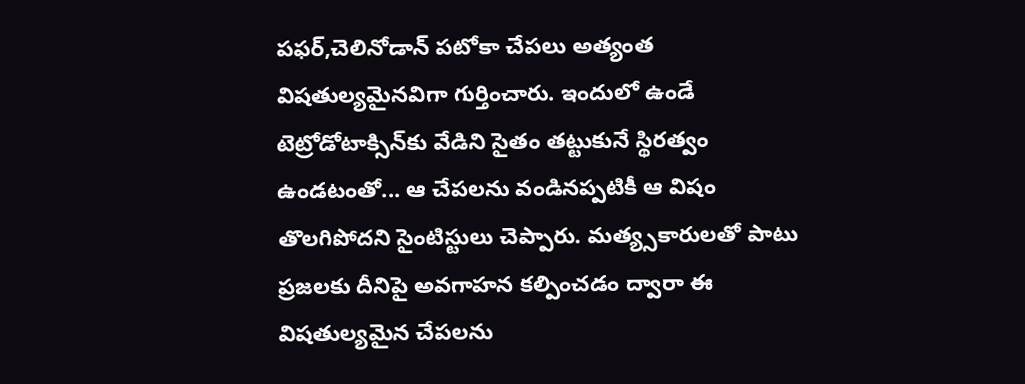పఫర్,చెలినోడాన్ పటోకా చేపలు అత్యంత విషతుల్యమైనవిగా గుర్తించారు. ఇందులో ఉండే టెట్రోడోటాక్సిన్‌కు వేడిని సైతం తట్టుకునే స్థిరత్వం ఉండటంతో... ఆ చేపలను వండినప్పటికీ ఆ విషం తొలగిపోదని సైంటిస్టులు చెప్పారు. మత్య్సకారులతో పాటు ప్రజలకు దీనిపై అవగాహన కల్పించడం ద్వారా ఈ విషతుల్యమైన చేపలను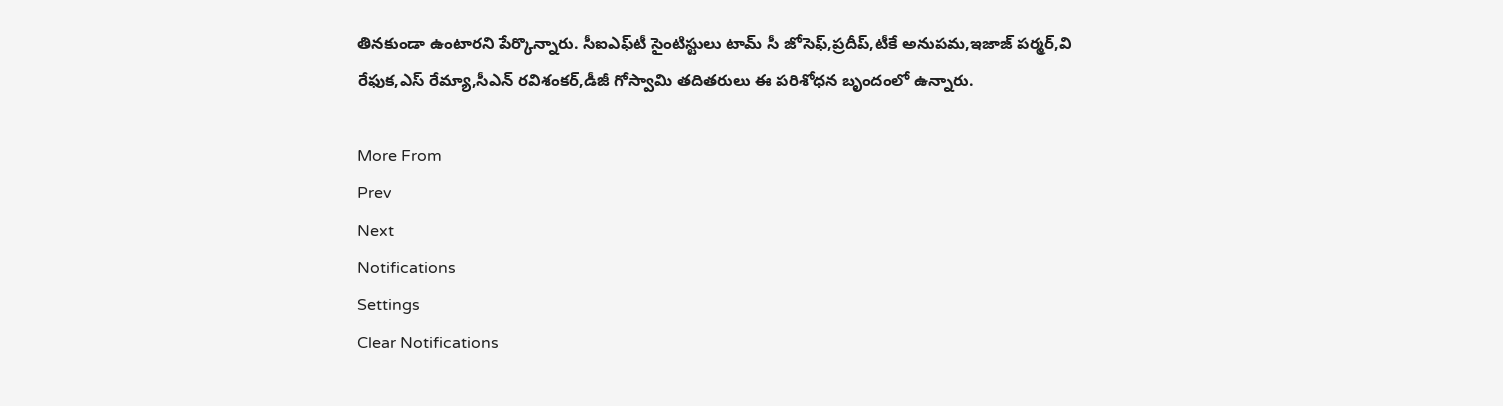తినకుండా ఉంటారని పేర్కొన్నారు. సీఐఎఫ్‌టీ సైంటిస్టులు టామ్ సీ జోసెఫ్,ప్రదీప్,టీకే అనుపమ,ఇజాజ్ పర్మర్,వి రేఫుక,ఎస్ రేమ్యా,సీఎన్ రవిశంకర్,డీజీ గోస్వామి తదితరులు ఈ పరిశోధన బృందంలో ఉన్నారు.

More From
Prev
Next
Notifications
Settings
Clear Notifications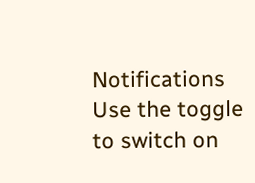Notifications
Use the toggle to switch on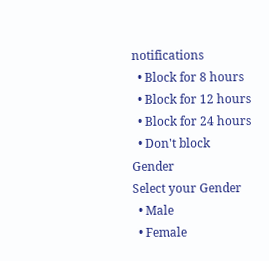notifications
  • Block for 8 hours
  • Block for 12 hours
  • Block for 24 hours
  • Don't block
Gender
Select your Gender
  • Male
  • Female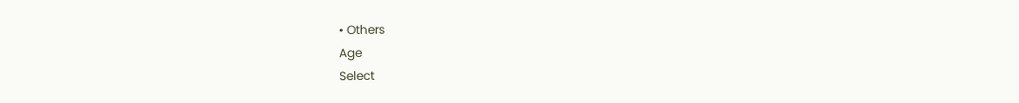• Others
Age
Select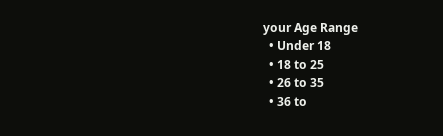your Age Range
  • Under 18
  • 18 to 25
  • 26 to 35
  • 36 to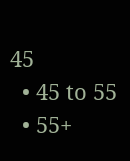45
  • 45 to 55
  • 55+